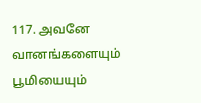117. அவனே வானங்களையும் பூமியையும்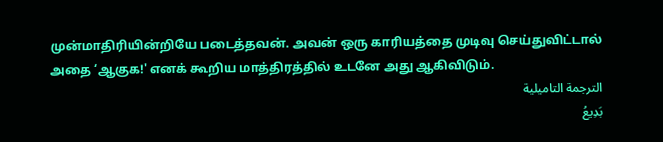முன்மாதிரியின்றியே படைத்தவன். அவன் ஒரு காரியத்தை முடிவு செய்துவிட்டால் அதை ‘ஆகுக!' எனக் கூறிய மாத்திரத்தில் உடனே அது ஆகிவிடும்.
الترجمة التاميلية
بَدِيعُ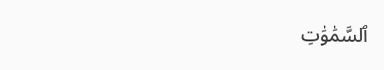ٱلسَّمَٰوَٰتِ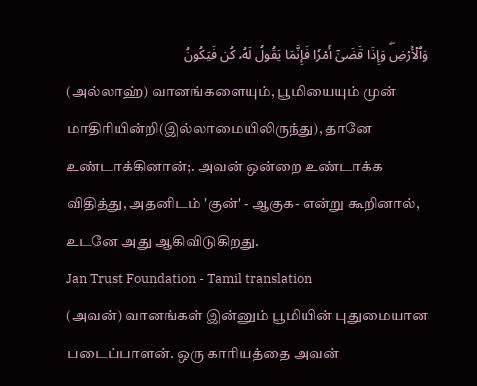وَٱلۡأَرۡضِۖ وَإِذَا قَضَىٰٓ أَمۡرٗا فَإِنَّمَا يَقُولُ لَهُۥ كُن فَيَكُونُ
(அல்லாஹ்) வானங்களையும், பூமியையும் முன் மாதிரியின்றி(இல்லாமையிலிருந்து), தானே உண்டாக்கினான்;. அவன் ஒன்றை உண்டாக்க விதித்து, அதனிடம் 'குன்' - ஆகுக- என்று கூறினால், உடனே அது ஆகிவிடுகிறது.
Jan Trust Foundation - Tamil translation
(அவன்) வானங்கள் இன்னும் பூமியின் புதுமையான படைப்பாளன். ஒரு காரியத்தை அவன்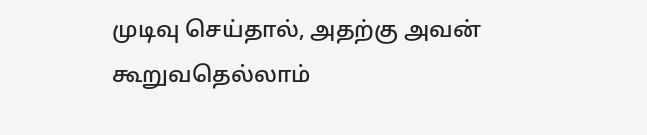முடிவு செய்தால், அதற்கு அவன் கூறுவதெல்லாம்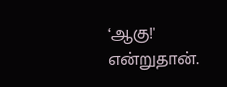‘ஆகு!' என்றுதான்.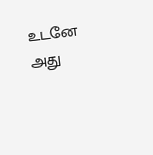உடனே அது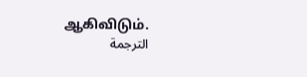ஆகிவிடும்.
الترجمة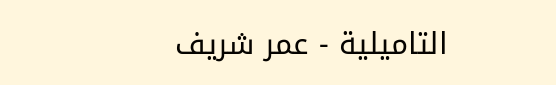التاميلية - عمر شريف